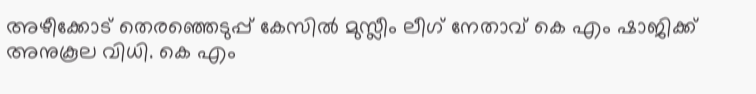അഴീക്കോട് തെരഞ്ഞെടുപ്പ് കേസിൽ മുസ്ലീം ലീഗ് നേതാവ് കെ എം ഷാജിക്ക് അനുകൂല വിധി. കെ എം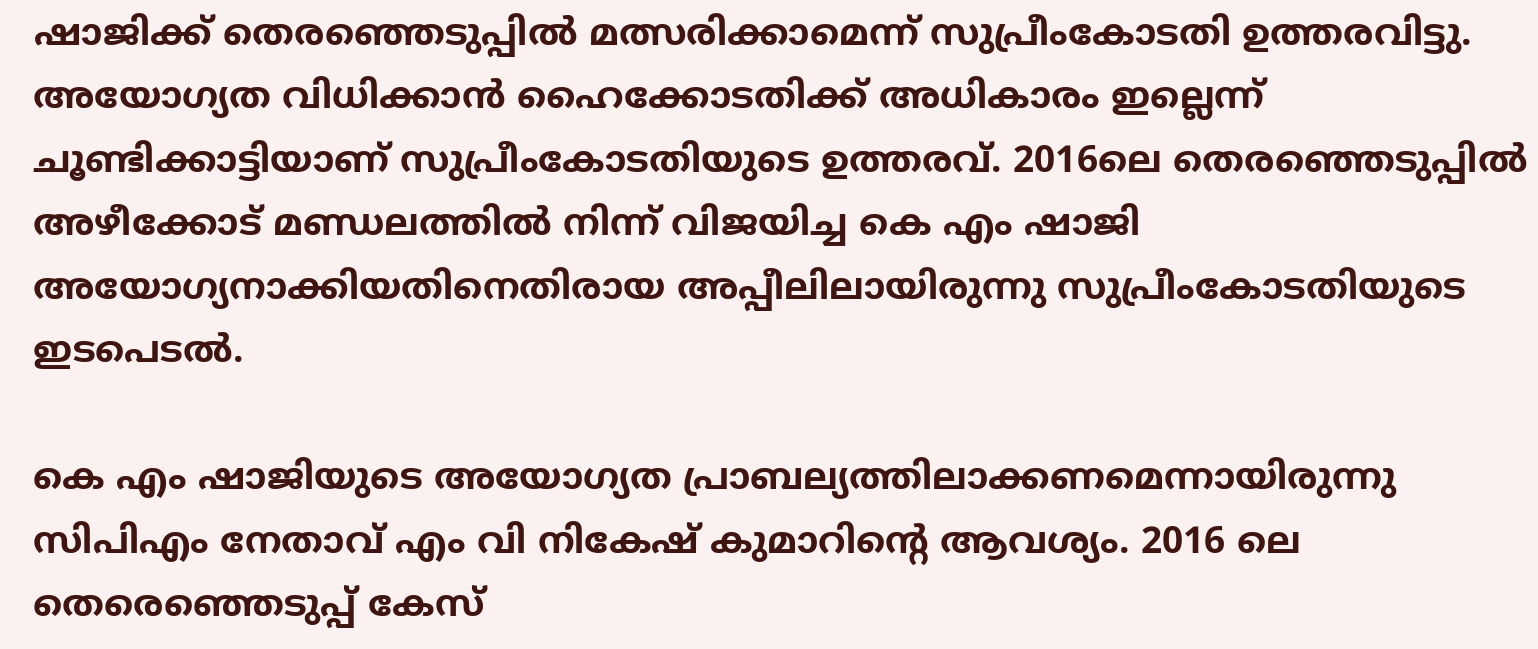ഷാജിക്ക് തെരഞ്ഞെടുപ്പിൽ മത്സരിക്കാമെന്ന് സുപ്രീംകോടതി ഉത്തരവിട്ടു. അയോഗ്യത വിധിക്കാൻ ഹൈക്കോടതിക്ക് അധികാരം ഇല്ലെന്ന് ചൂണ്ടിക്കാട്ടിയാണ് സുപ്രീംകോടതിയുടെ ഉത്തരവ്. 2016ലെ തെരഞ്ഞെടുപ്പിൽ അഴീക്കോട് മണ്ഡലത്തിൽ നിന്ന് വിജയിച്ച കെ എം ഷാജി അയോഗ്യനാക്കിയതിനെതിരായ അപ്പീലിലായിരുന്നു സുപ്രീംകോടതിയുടെ ഇടപെടൽ.

കെ എം ഷാജിയുടെ അയോഗ്യത പ്രാബല്യത്തിലാക്കണമെന്നായിരുന്നു സിപിഎം നേതാവ് എം വി നികേഷ് കുമാറിന്റെ ആവശ്യം. 2016 ലെ തെരെഞ്ഞെടുപ്പ് കേസ്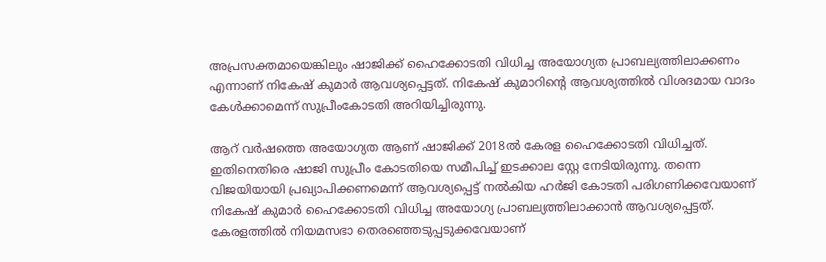അപ്രസക്തമായെങ്കിലും ഷാജിക്ക് ഹൈക്കോടതി വിധിച്ച അയോഗ്യത പ്രാബല്യത്തിലാക്കണം എന്നാണ് നികേഷ് കുമാർ ആവശ്യപ്പെട്ടത്. നികേഷ് കുമാറിന്റെ ആവശ്യത്തിൽ വിശദമായ വാദം കേൾക്കാമെന്ന് സുപ്രീംകോടതി അറിയിച്ചിരുന്നു.

ആറ് വർഷത്തെ അയോഗ്യത ആണ് ഷാജിക്ക് 2018ൽ കേരള ഹൈക്കോടതി വിധിച്ചത്. ഇതിനെതിരെ ഷാജി സുപ്രീം കോടതിയെ സമീപിച്ച് ഇടക്കാല സ്റ്റേ നേടിയിരുന്നു. തന്നെ വിജയിയായി പ്രഖ്യാപിക്കണമെന്ന് ആവശ്യപ്പെട്ട് നൽകിയ ഹർജി കോടതി പരിഗണിക്കവേയാണ് നികേഷ് കുമാർ ഹൈക്കോടതി വിധിച്ച അയോഗ്യ പ്രാബല്യത്തിലാക്കാൻ ആവശ്യപ്പെട്ടത്. കേരളത്തിൽ നിയമസഭാ തെരഞ്ഞെടുപ്പടുക്കവേയാണ്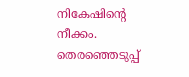നികേഷിന്റെ നീക്കം. തെരഞ്ഞെടുപ്പ്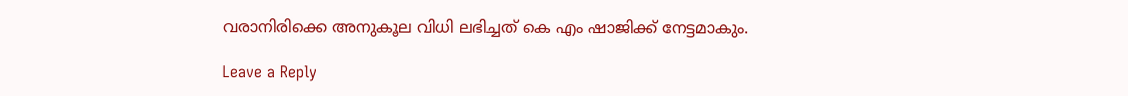വരാനിരിക്കെ അനുകൂല വിധി ലഭിച്ചത് കെ എം ഷാജിക്ക് നേട്ടമാകും.

Leave a Reply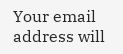Your email address will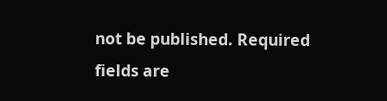not be published. Required fields are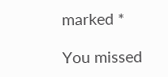marked *

You missed